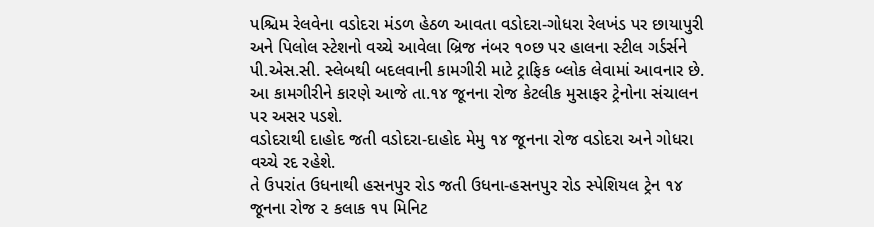પશ્ચિમ રેલવેના વડોદરા મંડળ હેઠળ આવતા વડોદરા-ગોધરા રેલખંડ પર છાયાપુરી અને પિલોલ સ્ટેશનો વચ્ચે આવેલા બ્રિજ નંબર ૧૦છ પર હાલના સ્ટીલ ગર્ડર્સને પી.એસ.સી. સ્લેબથી બદલવાની કામગીરી માટે ટ્રાફિક બ્લોક લેવામાં આવનાર છે.
આ કામગીરીને કારણે આજે તા.૧૪ જૂનના રોજ કેટલીક મુસાફર ટ્રેનોના સંચાલન પર અસર પડશે.
વડોદરાથી દાહોદ જતી વડોદરા-દાહોદ મેમુ ૧૪ જૂનના રોજ વડોદરા અને ગોધરા વચ્ચે રદ રહેશે.
તે ઉપરાંત ઉધનાથી હસનપુર રોડ જતી ઉધના-હસનપુર રોડ સ્પેશિયલ ટ્રેન ૧૪ જૂનના રોજ ૨ કલાક ૧૫ મિનિટ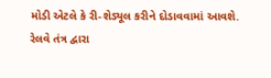મોડી એટલે કે રી-શેડ્યૂલ કરીને દોડાવવામાં આવશે.
રેલવે તંત્ર દ્વારા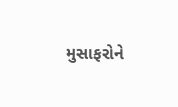મુસાફરોને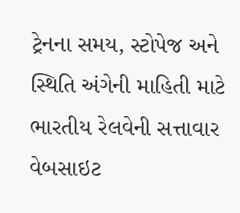ટ્રેનના સમય, સ્ટોપેજ અને સ્થિતિ અંગેની માહિતી માટે ભારતીય રેલવેની સત્તાવાર વેબસાઇટ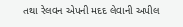તથા રેલવન એપની મદદ લેવાની અપીલ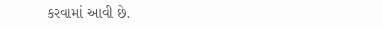કરવામાં આવી છે.